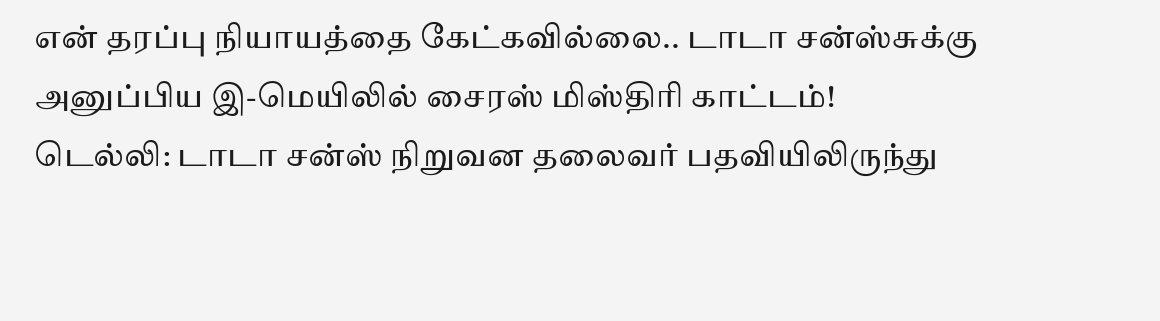என் தரப்பு நியாயத்தை கேட்கவில்லை.. டாடா சன்ஸ்சுக்கு அனுப்பிய இ-மெயிலில் சைரஸ் மிஸ்திரி காட்டம்!
டெல்லி: டாடா சன்ஸ் நிறுவன தலைவர் பதவியிலிருந்து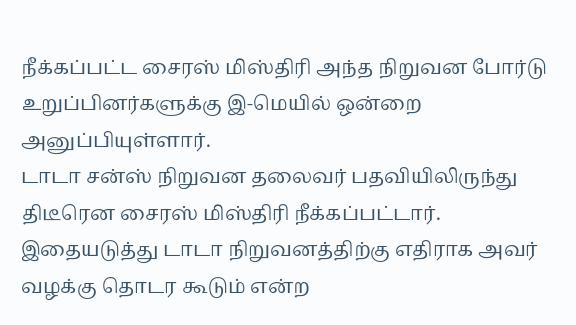நீக்கப்பட்ட சைரஸ் மிஸ்திரி அந்த நிறுவன போர்டு உறுப்பினர்களுக்கு இ-மெயில் ஒன்றை அனுப்பியுள்ளார்.
டாடா சன்ஸ் நிறுவன தலைவர் பதவியிலிருந்து திடீரென சைரஸ் மிஸ்திரி நீக்கப்பட்டார். இதையடுத்து டாடா நிறுவனத்திற்கு எதிராக அவர் வழக்கு தொடர கூடும் என்ற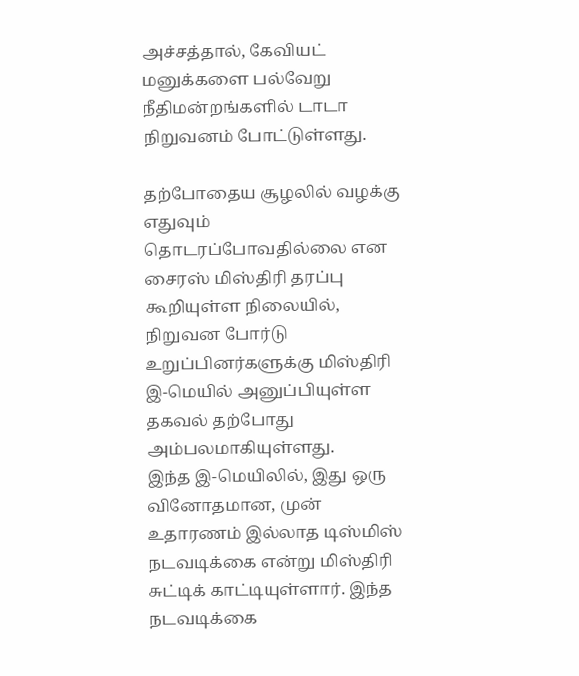அச்சத்தால், கேவியட் மனுக்களை பல்வேறு நீதிமன்றங்களில் டாடா நிறுவனம் போட்டுள்ளது.

தற்போதைய சூழலில் வழக்கு எதுவும் தொடரப்போவதில்லை என சைரஸ் மிஸ்திரி தரப்பு கூறியுள்ள நிலையில், நிறுவன போர்டு உறுப்பினர்களுக்கு மிஸ்திரி இ-மெயில் அனுப்பியுள்ள தகவல் தற்போது அம்பலமாகியுள்ளது.
இந்த இ-மெயிலில், இது ஒரு வினோதமான, முன் உதாரணம் இல்லாத டிஸ்மிஸ் நடவடிக்கை என்று மிஸ்திரி சுட்டிக் காட்டியுள்ளார். இந்த நடவடிக்கை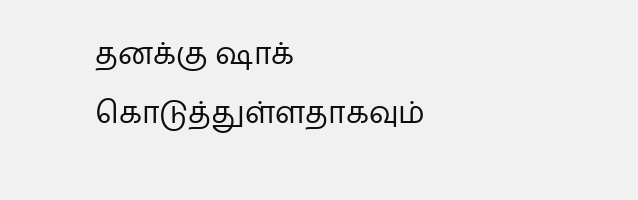தனக்கு ஷாக் கொடுத்துள்ளதாகவும்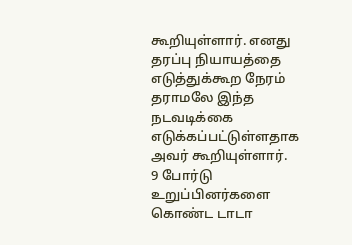கூறியுள்ளார். எனது தரப்பு நியாயத்தை எடுத்துக்கூற நேரம் தராமலே இந்த நடவடிக்கை எடுக்கப்பட்டுள்ளதாக அவர் கூறியுள்ளார்.
9 போர்டு உறுப்பினர்களை கொண்ட டாடா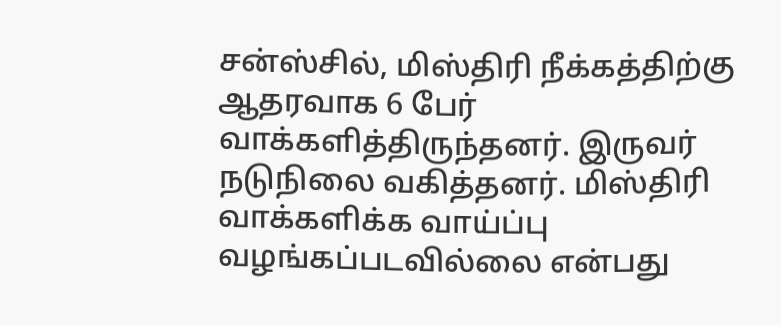சன்ஸ்சில், மிஸ்திரி நீக்கத்திற்கு ஆதரவாக 6 பேர் வாக்களித்திருந்தனர். இருவர் நடுநிலை வகித்தனர். மிஸ்திரி வாக்களிக்க வாய்ப்பு வழங்கப்படவில்லை என்பது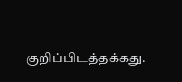குறிப்பிடத்தக்கது.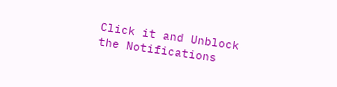Click it and Unblock the Notifications